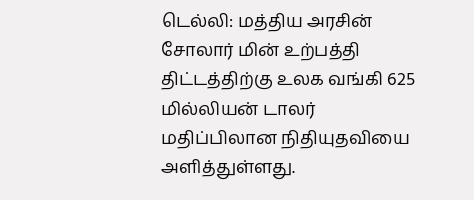டெல்லி: மத்திய அரசின் சோலார் மின் உற்பத்தி திட்டத்திற்கு உலக வங்கி 625 மில்லியன் டாலர் மதிப்பிலான நிதியுதவியை அளித்துள்ளது.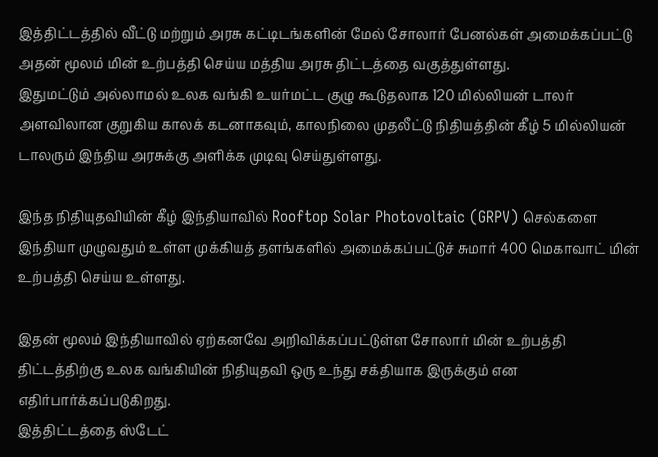இத்திட்டத்தில் வீட்டு மற்றும் அரசு கட்டிடங்களின் மேல் சோலார் பேனல்கள் அமைக்கப்பட்டு அதன் மூலம் மின் உற்பத்தி செய்ய மத்திய அரசு திட்டத்தை வகுத்துள்ளது.
இதுமட்டும் அல்லாமல் உலக வங்கி உயர்மட்ட குழு கூடுதலாக 120 மில்லியன் டாலர் அளவிலான குறுகிய காலக் கடனாகவும், காலநிலை முதலீட்டு நிதியத்தின் கீழ் 5 மில்லியன் டாலரும் இந்திய அரசுக்கு அளிக்க முடிவு செய்துள்ளது.

இந்த நிதியுதவியின் கீழ் இந்தியாவில் Rooftop Solar Photovoltaic (GRPV) செல்களை இந்தியா முழுவதும் உள்ள முக்கியத் தளங்களில் அமைக்கப்பட்டுச் சுமார் 400 மெகாவாட் மின் உற்பத்தி செய்ய உள்ளது.

இதன் மூலம் இந்தியாவில் ஏற்கனவே அறிவிக்கப்பட்டுள்ள சோலார் மின் உற்பத்தி திட்டத்திற்கு உலக வங்கியின் நிதியுதவி ஒரு உந்து சக்தியாக இருக்கும் என எதிர்பார்க்கப்படுகிறது.
இத்திட்டத்தை ஸ்டேட்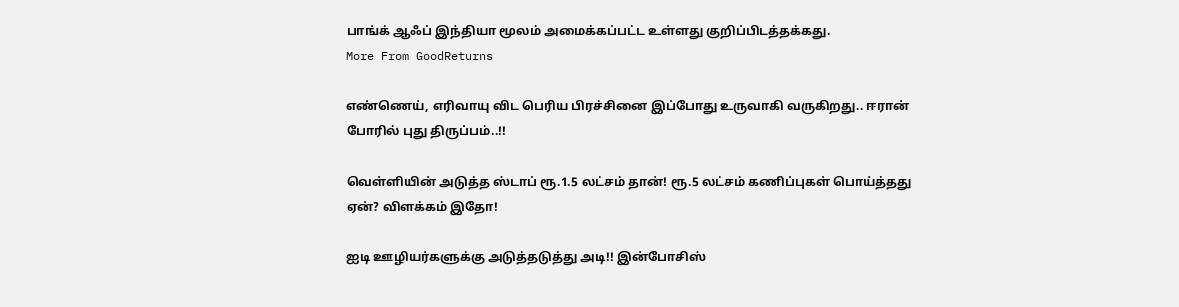பாங்க் ஆஃப் இந்தியா மூலம் அமைக்கப்பட்ட உள்ளது குறிப்பிடத்தக்கது.
More From GoodReturns

எண்ணெய், எரிவாயு விட பெரிய பிரச்சினை இப்போது உருவாகி வருகிறது.. ஈரான் போரில் புது திருப்பம்..!!

வெள்ளியின் அடுத்த ஸ்டாப் ரூ.1.5 லட்சம் தான்! ரூ.5 லட்சம் கணிப்புகள் பொய்த்தது ஏன்? விளக்கம் இதோ!

ஐடி ஊழியர்களுக்கு அடுத்தடுத்து அடி!! இன்போசிஸ்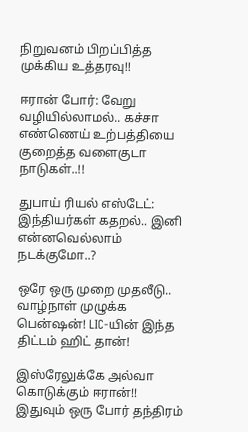நிறுவனம் பிறப்பித்த முக்கிய உத்தரவு!!

ஈரான் போர்: வேறு வழியில்லாமல்.. கச்சா எண்ணெய் உற்பத்தியை குறைத்த வளைகுடா நாடுகள்..!!

துபாய் ரியல் எஸ்டேட்: இந்தியர்கள் கதறல்.. இனி என்னவெல்லாம் நடக்குமோ..?

ஒரே ஒரு முறை முதலீடு.. வாழ்நாள் முழுக்க பென்ஷன்! LIC-யின் இந்த திட்டம் ஹிட் தான்!

இஸ்ரேலுக்கே அல்வா கொடுக்கும் ஈரான்!! இதுவும் ஒரு போர் தந்திரம்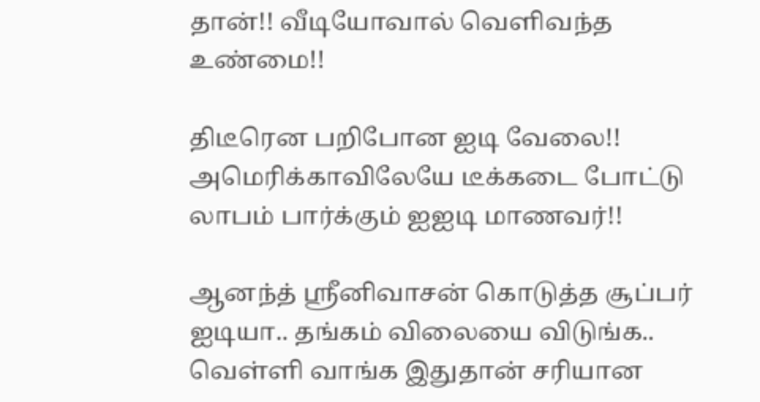தான்!! வீடியோவால் வெளிவந்த உண்மை!!

திடீரென பறிபோன ஐடி வேலை!! அமெரிக்காவிலேயே டீக்கடை போட்டு லாபம் பார்க்கும் ஐஐடி மாணவர்!!

ஆனந்த் ஸ்ரீனிவாசன் கொடுத்த சூப்பர் ஐடியா.. தங்கம் விலையை விடுங்க.. வெள்ளி வாங்க இதுதான் சரியான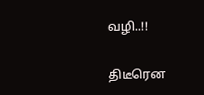வழி..!!

திடீரென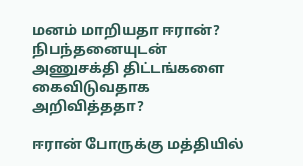மனம் மாறியதா ஈரான்? நிபந்தனையுடன் அணுசக்தி திட்டங்களை கைவிடுவதாக அறிவித்ததா?

ஈரான் போருக்கு மத்தியில்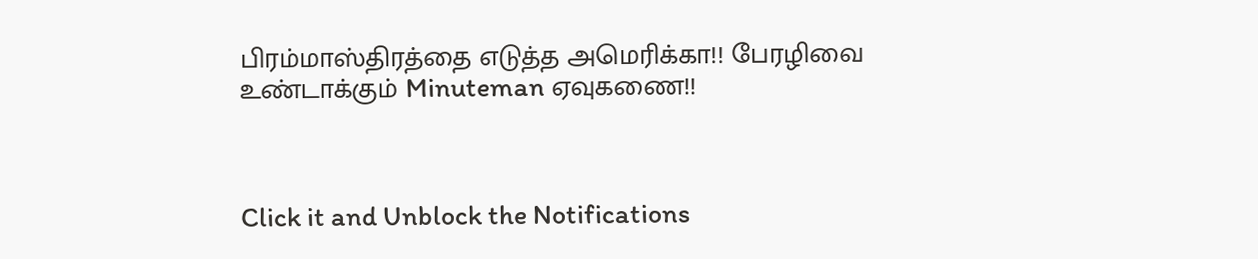பிரம்மாஸ்திரத்தை எடுத்த அமெரிக்கா!! பேரழிவை உண்டாக்கும் Minuteman ஏவுகணை!!



Click it and Unblock the Notifications